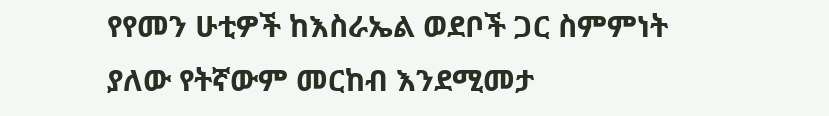የየመን ሁቲዎች ከእስራኤል ወደቦች ጋር ስምምነት ያለው የትኛውም መርከብ እንደሚመታ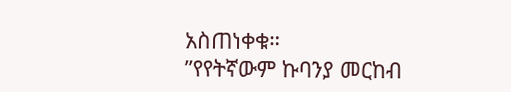አስጠነቀቁ።
”የየትኛውም ኩባንያ መርከብ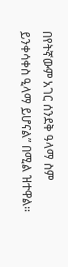በየትኛውም አገር ሰንደቅ ዓላማ ስም ይንቀሳቀስ ዒላማ ይሆናል” በሚል ዝተዋል።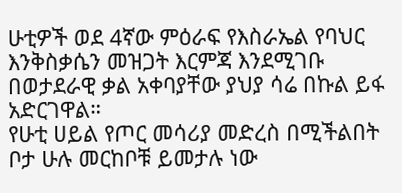ሁቲዎች ወደ 4ኛው ምዕራፍ የእስራኤል የባህር እንቅስቃሴን መዝጋት እርምጃ እንደሚገቡ በወታደራዊ ቃል አቀባያቸው ያህያ ሳሬ በኩል ይፋ አድርገዋል።
የሁቲ ሀይል የጦር መሳሪያ መድረስ በሚችልበት ቦታ ሁሉ መርከቦቹ ይመታሉ ነው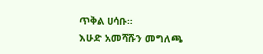ጥቅል ሀሳቡ።
እሁድ አመሻሹን መግለጫ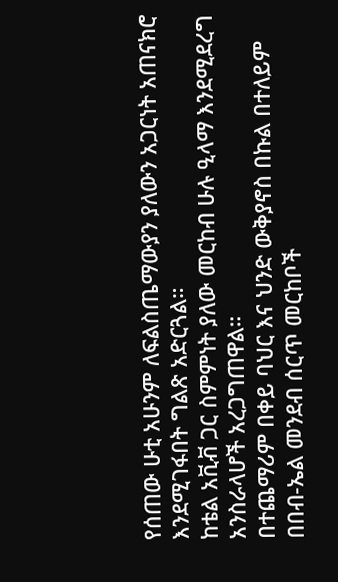የሰጠው ሁቲ አሁንም ለፍልስጤማውያን ያለውን አጋርነት አጠናክሮ እንደሚገፋበት ግልጽ አድርጓል።
ከቴል አቪቭ ጋር ስምምነት ያለው መርከብ ሁሉ ዒላማ እንደሚደረግ አንስራላሆች አረጋግጠዋል።
በተጨማሪም በቀይ ባህር እና ህንድ ውቅያኖስ በኩል በተለይም በበብ-ኤል መንደብ ሰርጥ መርከቦች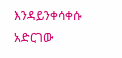እንዳይንቀሳቀሱ አድርገው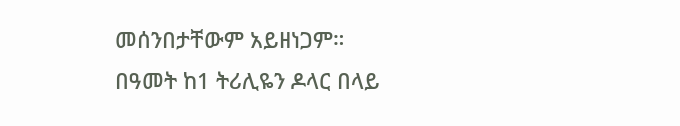መሰንበታቸውም አይዘነጋም።
በዓመት ከ1 ትሪሊዬን ዶላር በላይ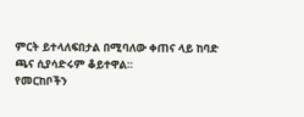ምርት ይተላለፍበታል በሚባለው ቀጠና ላይ ከባድ ጫና ሲያሳድሩም ቆይተዋል።
የመርከቦችን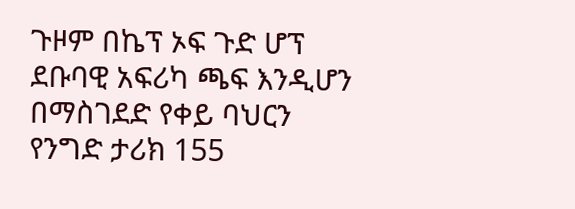ጉዞም በኬፕ ኦፍ ጉድ ሆፕ ደቡባዊ አፍሪካ ጫፍ እንዲሆን በማስገደድ የቀይ ባህርን የንግድ ታሪክ 155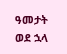ዓመታት ወደ ኋላ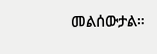መልሰውታል።